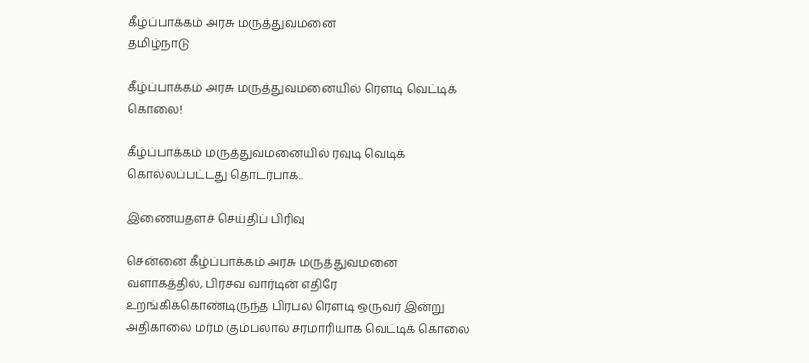கீழ்ப்பாக்கம் அரசு மருத்துவமனை
தமிழ்நாடு

கீழ்ப்பாக்கம் அரசு மருத்துவமனையில் ரௌடி வெட்டிக் கொலை!

கீழ்ப்பாக்கம் மருத்துவமனையில் ரவுடி வெடிக் கொல்லப்பட்டது தொடர்பாக..

இணையதளச் செய்திப் பிரிவு

சென்னை கீழ்ப்பாக்கம் அரசு மருத்துவமனை வளாகத்தில், பிரசவ வார்டின் எதிரே உறங்கிக்கொண்டிருந்த பிரபல ரௌடி ஒருவர் இன்று அதிகாலை மர்ம கும்பலால் சரமாரியாக வெட்டிக் கொலை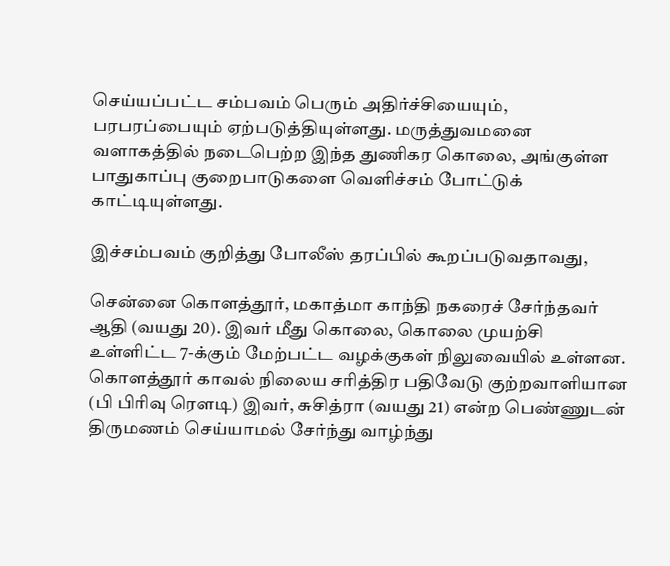செய்யப்பட்ட சம்பவம் பெரும் அதிர்ச்சியையும், பரபரப்பையும் ஏற்படுத்தியுள்ளது. மருத்துவமனை வளாகத்தில் நடைபெற்ற இந்த துணிகர கொலை, அங்குள்ள பாதுகாப்பு குறைபாடுகளை வெளிச்சம் போட்டுக் காட்டியுள்ளது.

இச்சம்பவம் குறித்து போலீஸ் தரப்பில் கூறப்படுவதாவது,

சென்னை கொளத்தூர், மகாத்மா காந்தி நகரைச் சேர்ந்தவர் ஆதி (வயது 20). இவர் மீது கொலை, கொலை முயற்சி உள்ளிட்ட 7-க்கும் மேற்பட்ட வழக்குகள் நிலுவையில் உள்ளன. கொளத்தூர் காவல் நிலைய சரித்திர பதிவேடு குற்றவாளியான (பி பிரிவு ரெளடி) இவர், சுசித்ரா (வயது 21) என்ற பெண்ணுடன் திருமணம் செய்யாமல் சேர்ந்து வாழ்ந்து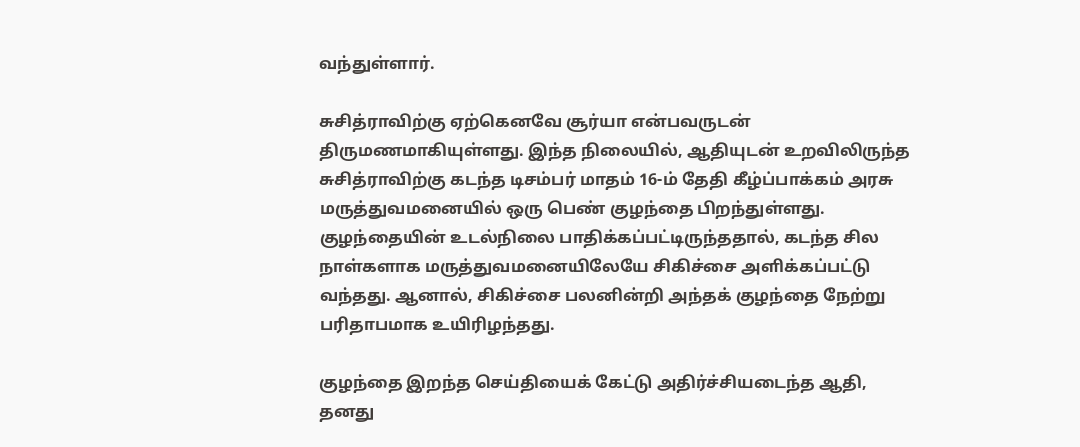வந்துள்ளார்.

சுசித்ராவிற்கு ஏற்கெனவே சூர்யா என்பவருடன் திருமணமாகியுள்ளது. இந்த நிலையில், ஆதியுடன் உறவிலிருந்த சுசித்ராவிற்கு கடந்த டிசம்பர் மாதம் 16-ம் தேதி கீழ்ப்பாக்கம் அரசு மருத்துவமனையில் ஒரு பெண் குழந்தை பிறந்துள்ளது. குழந்தையின் உடல்நிலை பாதிக்கப்பட்டிருந்ததால், கடந்த சில நாள்களாக மருத்துவமனையிலேயே சிகிச்சை அளிக்கப்பட்டு வந்தது. ஆனால், சிகிச்சை பலனின்றி அந்தக் குழந்தை நேற்று பரிதாபமாக உயிரிழந்தது.

குழந்தை இறந்த செய்தியைக் கேட்டு அதிர்ச்சியடைந்த ஆதி, தனது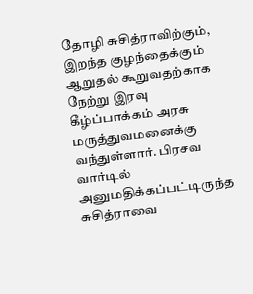தோழி சுசித்ராவிற்கும், இறந்த குழந்தைக்கும் ஆறுதல் கூறுவதற்காக நேற்று இரவு கீழ்ப்பாக்கம் அரசு மருத்துவமனைக்கு வந்துள்ளார். பிரசவ வார்டில் அனுமதிக்கப்பட்டிருந்த சுசித்ராவை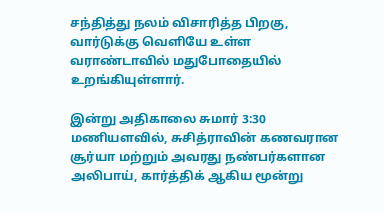சந்தித்து நலம் விசாரித்த பிறகு, வார்டுக்கு வெளியே உள்ள வராண்டாவில் மதுபோதையில் உறங்கியுள்ளார்.

இன்று அதிகாலை சுமார் 3:30 மணியளவில், சுசித்ராவின் கணவரான சூர்யா மற்றும் அவரது நண்பர்களான அலிபாய், கார்த்திக் ஆகிய மூன்று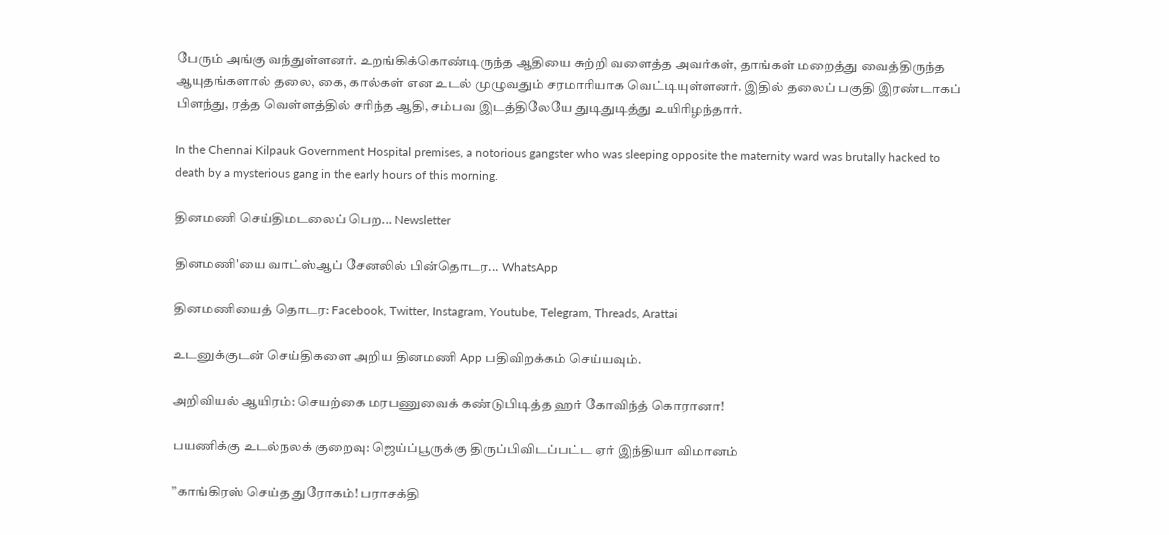பேரும் அங்கு வந்துள்ளனர். உறங்கிக்கொண்டிருந்த ஆதியை சுற்றி வளைத்த அவர்கள், தாங்கள் மறைத்து வைத்திருந்த ஆயுதங்களால் தலை, கை, கால்கள் என உடல் முழுவதும் சரமாரியாக வெட்டியுள்ளனர். இதில் தலைப் பகுதி இரண்டாகப் பிளந்து, ரத்த வெள்ளத்தில் சரிந்த ஆதி, சம்பவ இடத்திலேயே துடிதுடித்து உயிரிழந்தார்.

In the Chennai Kilpauk Government Hospital premises, a notorious gangster who was sleeping opposite the maternity ward was brutally hacked to death by a mysterious gang in the early hours of this morning.

தினமணி செய்திமடலைப் பெற... Newsletter

தினமணி'யை வாட்ஸ்ஆப் சேனலில் பின்தொடர... WhatsApp

தினமணியைத் தொடர: Facebook, Twitter, Instagram, Youtube, Telegram, Threads, Arattai

உடனுக்குடன் செய்திகளை அறிய தினமணி App பதிவிறக்கம் செய்யவும்.

அறிவியல் ஆயிரம்: செயற்கை மரபணுவைக் கண்டுபிடித்த ஹர் கோவிந்த் கொரானா!

பயணிக்கு உடல்நலக் குறைவு: ஜெய்ப்பூருக்கு திருப்பிவிடப்பட்ட ஏர் இந்தியா விமானம்

”காங்கிரஸ் செய்த துரோகம்! பராசக்தி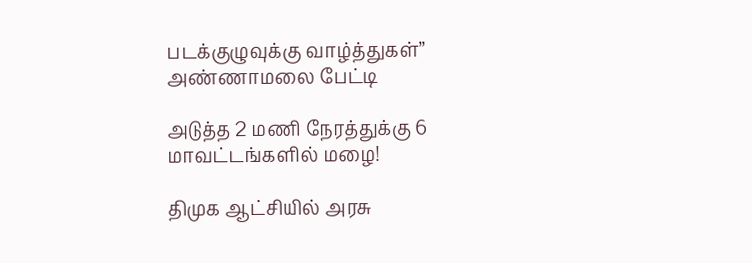படக்குழுவுக்கு வாழ்த்துகள்” அண்ணாமலை பேட்டி

அடுத்த 2 மணி நேரத்துக்கு 6 மாவட்டங்களில் மழை!

திமுக ஆட்சியில் அரசு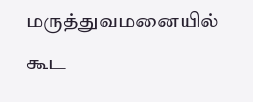மருத்துவமனையில் கூட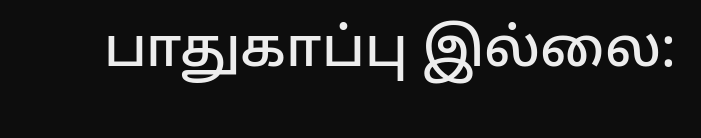பாதுகாப்பு இல்லை: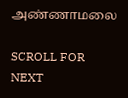அண்ணாமலை

SCROLL FOR NEXT